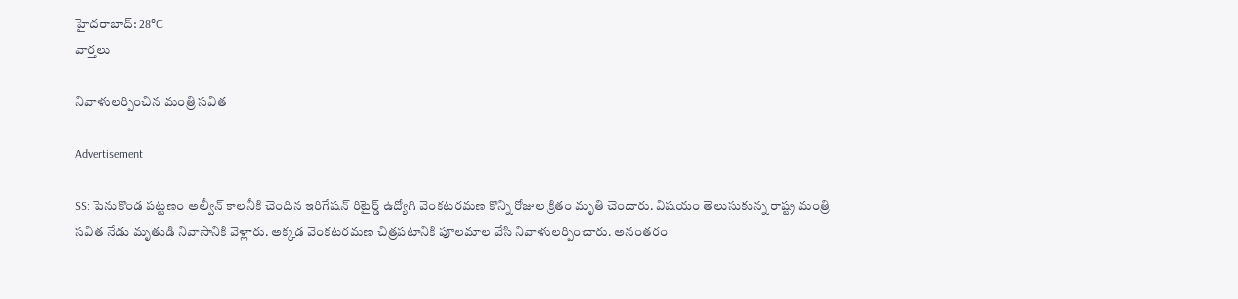హైదరాబాద్: 28°C
వార్తలు

నివాళులర్పించిన మంత్రి సవిత

Advertisement

SS: పెనుకొండ పట్టణం అల్వీన్ కాలనీకి చెందిన ఇరిగేషన్ రిటైర్డ్ ఉద్యోగి వెంకటరమణ కొన్ని రోజుల క్రితం మృతి చెందారు. విషయం తెలుసుకున్న రాష్ట్ర మంత్రి సవిత నేడు మృతుడి నివాసానికి వెళ్లారు. అక్కడ వెంకటరమణ చిత్రపటానికి పూలమాల వేసి నివాళులర్పించారు. అనంతరం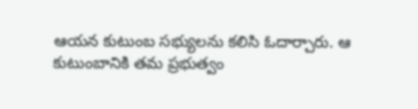ఆయన కుటుంబ సభ్యులను కలిసి ఓదార్చారు. ఆ కుటుంబానికి తమ ప్రభుత్వం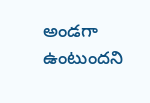అండగా ఉంటుందని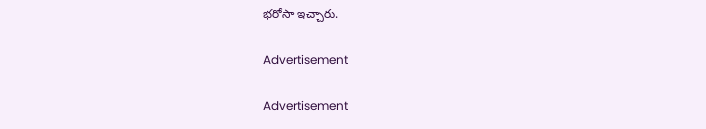భరోసా ఇచ్చారు.

Advertisement

Advertisement